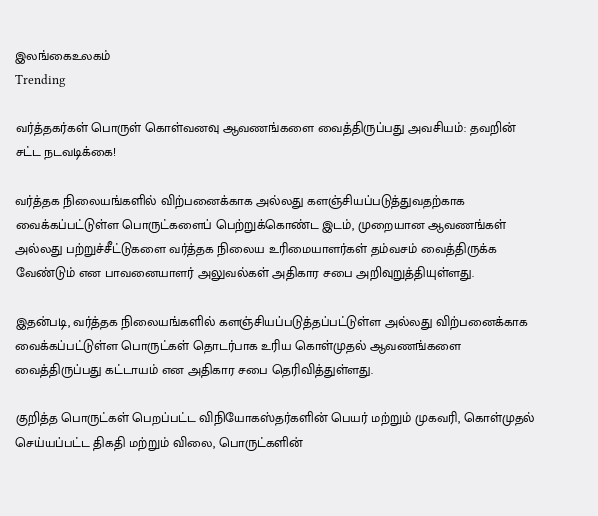இலங்கைஉலகம்
Trending

வர்த்தகர்கள் பொருள் கொள்வனவு ஆவணங்களை வைத்திருப்பது அவசியம்: தவறின் சட்ட நடவடிக்கை!

வர்த்தக நிலையங்களில் விற்பனைக்காக அல்லது களஞ்சியப்படுத்துவதற்காக வைக்கப்பட்டுள்ள பொருட்களைப் பெற்றுக்கொண்ட இடம், முறையான ஆவணங்கள் அல்லது பற்றுச்சீட்டுகளை வர்த்தக நிலைய உரிமையாளர்கள் தம்வசம் வைத்திருக்க வேண்டும் என பாவனையாளர் அலுவல்கள் அதிகார சபை அறிவுறுத்தியுள்ளது.

இதன்படி, வர்த்தக நிலையங்களில் களஞ்சியப்படுத்தப்பட்டுள்ள அல்லது விற்பனைக்காக வைக்கப்பட்டுள்ள பொருட்கள் தொடர்பாக உரிய கொள்முதல் ஆவணங்களை வைத்திருப்பது கட்டாயம் என அதிகார சபை தெரிவித்துள்ளது.

குறித்த பொருட்கள் பெறப்பட்ட விநியோகஸ்தர்களின் பெயர் மற்றும் முகவரி, கொள்முதல் செய்யப்பட்ட திகதி மற்றும் விலை, பொருட்களின்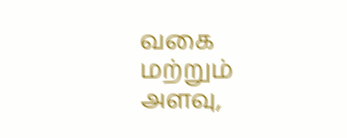வகை மற்றும் அளவு,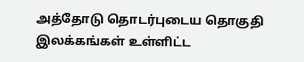அத்தோடு தொடர்புடைய தொகுதி இலக்கங்கள் உள்ளிட்ட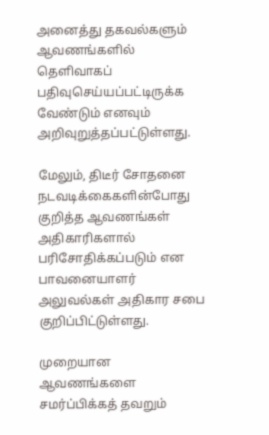அனைத்து தகவல்களும் ஆவணங்களில் தெளிவாகப் பதிவுசெய்யப்பட்டிருக்க வேண்டும் எனவும் அறிவுறுத்தப்பட்டுள்ளது.

மேலும், திடீர் சோதனை நடவடிக்கைகளின்போது குறித்த ஆவணங்கள் அதிகாரிகளால் பரிசோதிக்கப்படும் என பாவனையாளர் அலுவல்கள் அதிகார சபை குறிப்பிட்டுள்ளது.

முறையான ஆவணங்களை சமர்ப்பிக்கத் தவறும்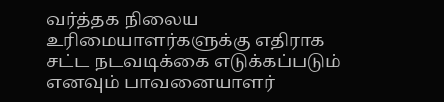வர்த்தக நிலைய உரிமையாளர்களுக்கு எதிராக சட்ட நடவடிக்கை எடுக்கப்படும் எனவும் பாவனையாளர்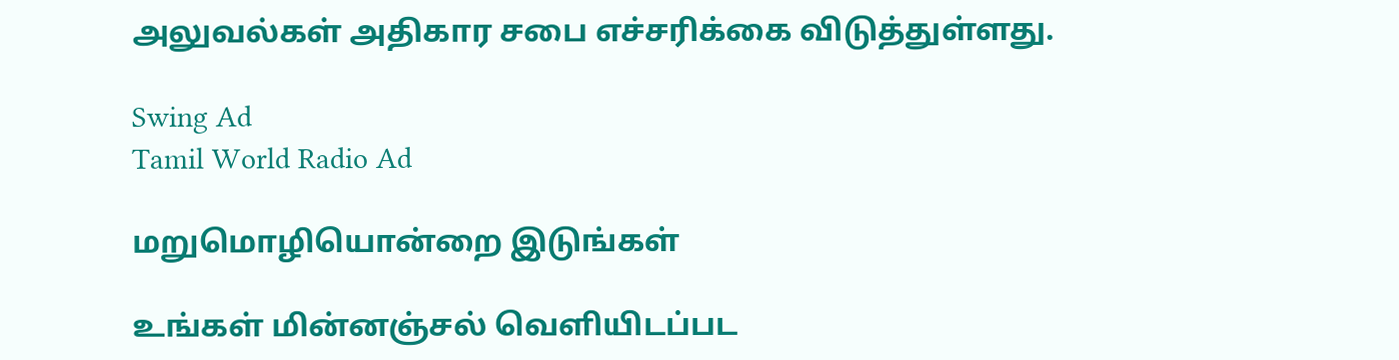அலுவல்கள் அதிகார சபை எச்சரிக்கை விடுத்துள்ளது.

Swing Ad
Tamil World Radio Ad

மறுமொழியொன்றை இடுங்கள்

உங்கள் மின்னஞ்சல் வௌியிடப்பட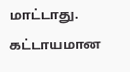மாட்டாது. கட்டாயமான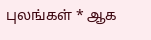புலங்கள் * ஆக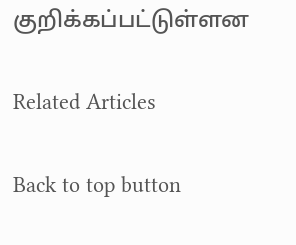குறிக்கப்பட்டுள்ளன

Related Articles

Back to top button